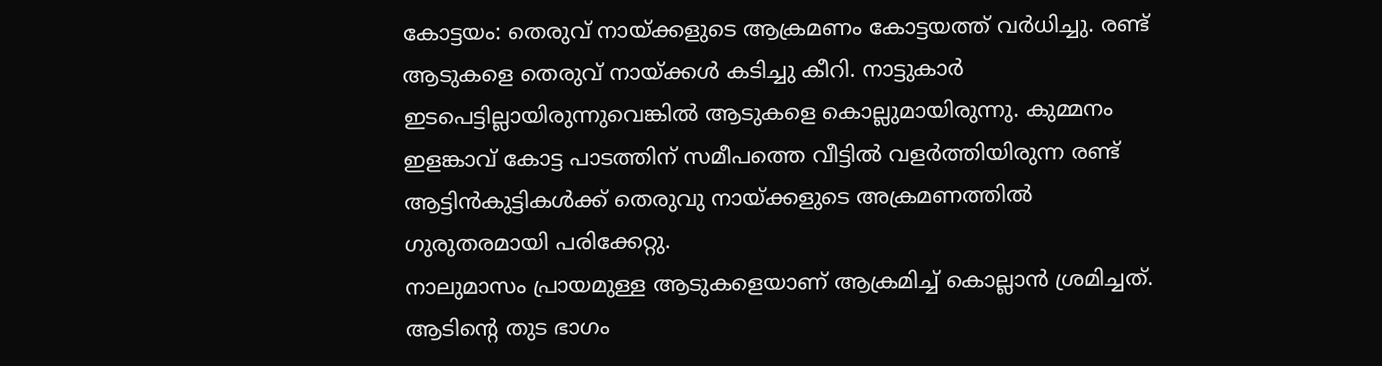കോട്ടയം: തെരുവ് നായ്ക്കളുടെ ആക്രമണം കോട്ടയത്ത് വർധിച്ചു. രണ്ട് ആടുകളെ തെരുവ് നായ്ക്കൾ കടിച്ചു കീറി. നാട്ടുകാർ ഇടപെട്ടില്ലായിരുന്നുവെങ്കിൽ ആടുകളെ കൊല്ലുമായിരുന്നു. കുമ്മനം ഇളങ്കാവ് കോട്ട പാടത്തിന് സമീപത്തെ വീട്ടിൽ വളർത്തിയിരുന്ന രണ്ട് ആട്ടിൻകുട്ടികൾക്ക് തെരുവു നായ്ക്കളുടെ അക്രമണത്തിൽ ഗുരുതരമായി പരിക്കേറ്റു.
നാലുമാസം പ്രായമുള്ള ആടുകളെയാണ് ആക്രമിച്ച് കൊല്ലാൻ ശ്രമിച്ചത്. ആടിൻ്റെ തുട ഭാഗം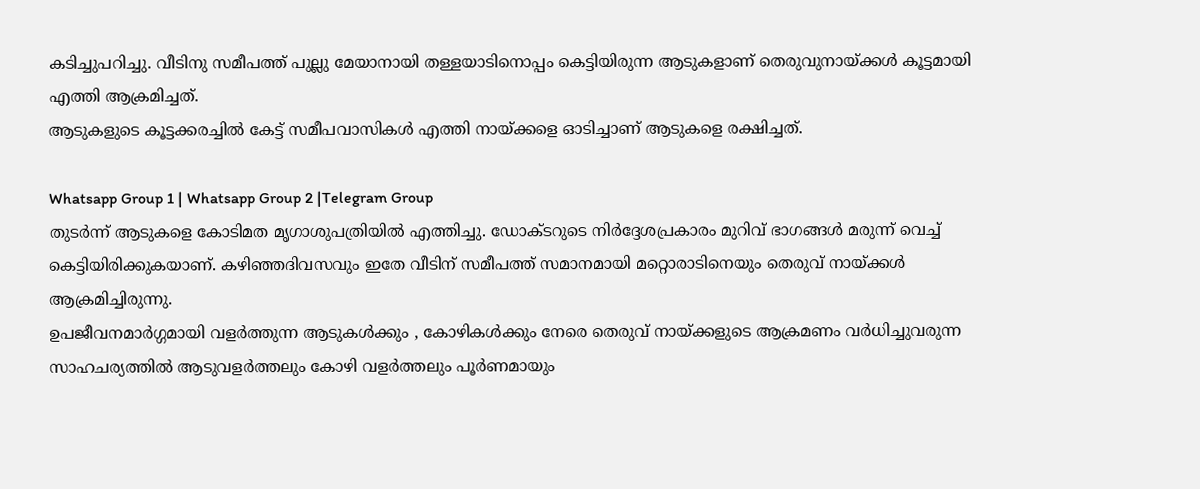കടിച്ചുപറിച്ചു. വീടിനു സമീപത്ത് പുല്ലു മേയാനായി തള്ളയാടിനൊപ്പം കെട്ടിയിരുന്ന ആടുകളാണ് തെരുവുനായ്ക്കൾ കൂട്ടമായി എത്തി ആക്രമിച്ചത്.
ആടുകളുടെ കൂട്ടക്കരച്ചിൽ കേട്ട് സമീപവാസികൾ എത്തി നായ്ക്കളെ ഓടിച്ചാണ് ആടുകളെ രക്ഷിച്ചത്.

Whatsapp Group 1 | Whatsapp Group 2 |Telegram Group
തുടർന്ന് ആടുകളെ കോടിമത മൃഗാശുപത്രിയിൽ എത്തിച്ചു. ഡോക്ടറുടെ നിർദ്ദേശപ്രകാരം മുറിവ് ഭാഗങ്ങൾ മരുന്ന് വെച്ച് കെട്ടിയിരിക്കുകയാണ്. കഴിഞ്ഞദിവസവും ഇതേ വീടിന് സമീപത്ത് സമാനമായി മറ്റൊരാടിനെയും തെരുവ് നായ്ക്കൾ ആക്രമിച്ചിരുന്നു.
ഉപജീവനമാർഗ്ഗമായി വളർത്തുന്ന ആടുകൾക്കും , കോഴികൾക്കും നേരെ തെരുവ് നായ്ക്കളുടെ ആക്രമണം വർധിച്ചുവരുന്ന സാഹചര്യത്തിൽ ആടുവളർത്തലും കോഴി വളർത്തലും പൂർണമായും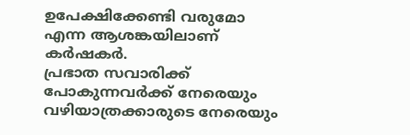ഉപേക്ഷിക്കേണ്ടി വരുമോ എന്ന ആശങ്കയിലാണ് കർഷകർ.
പ്രഭാത സവാരിക്ക് പോകുന്നവർക്ക് നേരെയും വഴിയാത്രക്കാരുടെ നേരെയും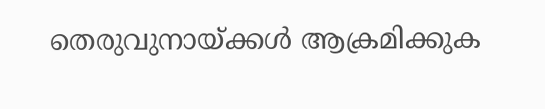തെരുവുനായ്ക്കൾ ആക്രമിക്കുക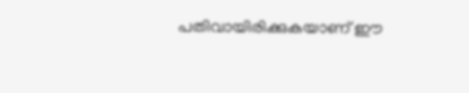പതിവായിരിക്കുകയാണ് ഈ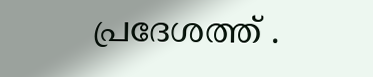പ്രദേശത്ത് .